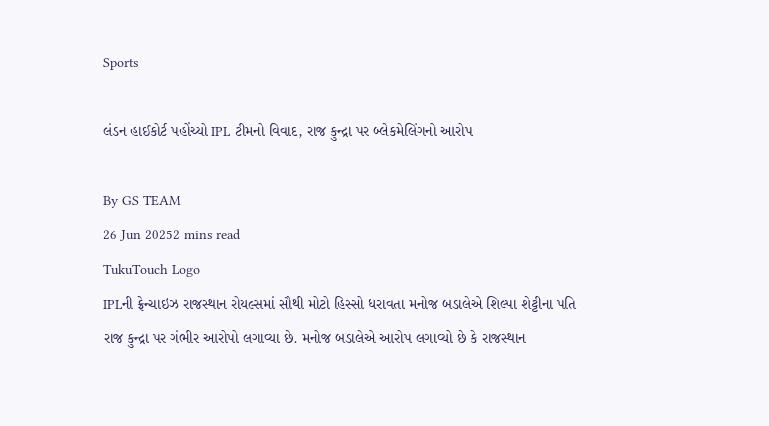Sports

લંડન હાઈકોર્ટ પહોંચ્યો IPL ટીમનો વિવાદ, રાજ કુન્દ્રા પર બ્લેકમેલિંગનો આરોપ

By GS TEAM
26 Jun 20252 mins read
TukuTouch Logo
IPLની ફ્રેન્ચાઇઝ રાજસ્થાન રોયલ્સમાં સૌથી મોટો હિસ્સો ધરાવતા મનોજ બડાલેએ શિલ્પા શેટ્ટીના પતિ રાજ કુન્દ્રા પર ગંભીર આરોપો લગાવ્યા છે. મનોજ બડાલેએ આરોપ લગાવ્યો છે કે રાજસ્થાન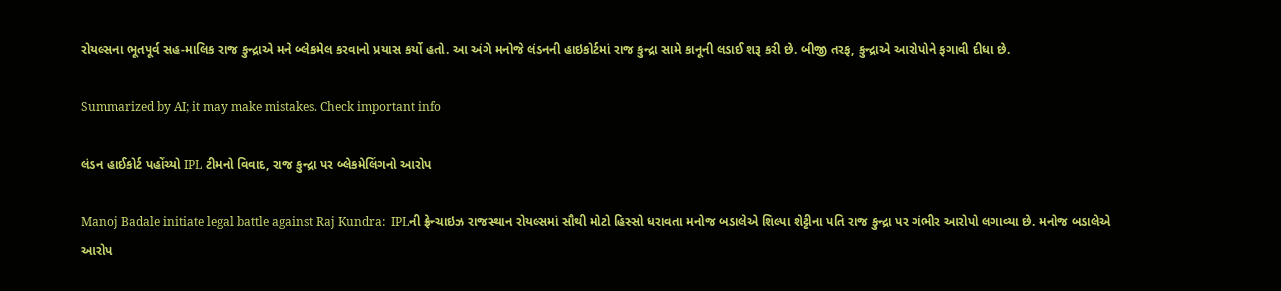રોયલ્સના ભૂતપૂર્વ સહ-માલિક રાજ કુન્દ્રાએ મને બ્લેકમેલ કરવાનો પ્રયાસ કર્યો હતો. આ અંગે મનોજે લંડનની હાઇકોર્ટમાં રાજ કુન્દ્રા સામે કાનૂની લડાઈ શરૂ કરી છે. બીજી તરફ, કુન્દ્રાએ આરોપોને ફગાવી દીધા છે.

Summarized by AI; it may make mistakes. Check important info

લંડન હાઈકોર્ટ પહોંચ્યો IPL ટીમનો વિવાદ, રાજ કુન્દ્રા પર બ્લેકમેલિંગનો આરોપ

Manoj Badale initiate legal battle against Raj Kundra:  IPLની ફ્રેન્ચાઇઝ રાજસ્થાન રોયલ્સમાં સૌથી મોટો હિસ્સો ધરાવતા મનોજ બડાલેએ શિલ્પા શેટ્ટીના પતિ રાજ કુન્દ્રા પર ગંભીર આરોપો લગાવ્યા છે. મનોજ બડાલેએ આરોપ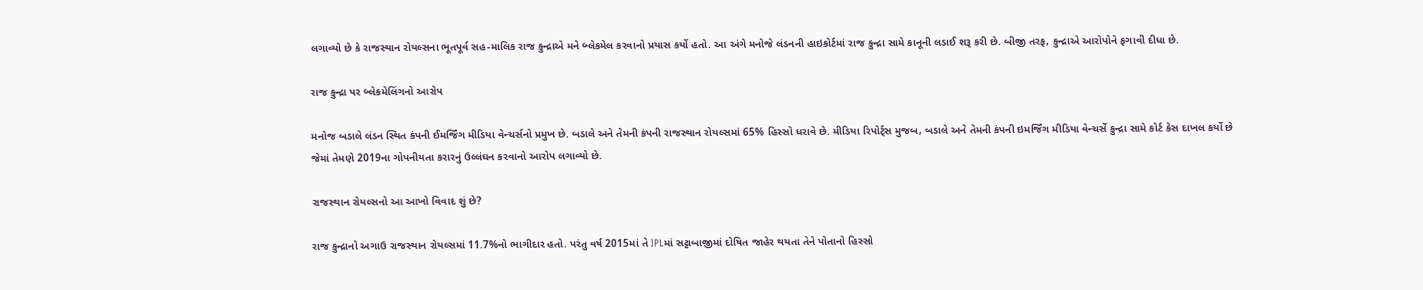લગાવ્યો છે કે રાજસ્થાન રોયલ્સના ભૂતપૂર્વ સહ-માલિક રાજ કુન્દ્રાએ મને બ્લેકમેલ કરવાનો પ્રયાસ કર્યો હતો. આ અંગે મનોજે લંડનની હાઇકોર્ટમાં રાજ કુન્દ્રા સામે કાનૂની લડાઈ શરૂ કરી છે. બીજી તરફ, કુન્દ્રાએ આરોપોને ફગાવી દીધા છે.

રાજ કુન્દ્રા પર બ્લેકમેલિંગનો આરોપ

મનોજ બડાલે લંડન સ્થિત કંપની ઈમર્જિંગ મીડિયા વેન્ચર્સનો પ્રમુખ છે. બડાલે અને તેમની કંપની રાજસ્થાન રોયલ્સમાં 65% હિસ્સો ધરાવે છે. મીડિયા રિપોર્ટ્સ મુજબ, બડાલે અને તેમની કંપની ઇમર્જિંગ મીડિયા વેન્ચર્સે કુન્દ્રા સામે કોર્ટ કેસ દાખલ કર્યો છે જેમાં તેમણે 2019ના ગોપનીયતા કરારનું ઉલ્લંઘન કરવાનો આરોપ લગાવ્યો છે.

રાજસ્થાન રોયલ્સનો આ આખો વિવાદ શું છે?

રાજ કુન્દ્રાનો અગાઉ રાજસ્થાન રોયલ્સમાં 11.7%નો ભાગીદાર હતો. પરંતુ વર્ષ 2015માં તે IPLમાં સટ્ટાબાજીમાં દોષિત જાહેર થયતા તેને પોતાનો હિસ્સો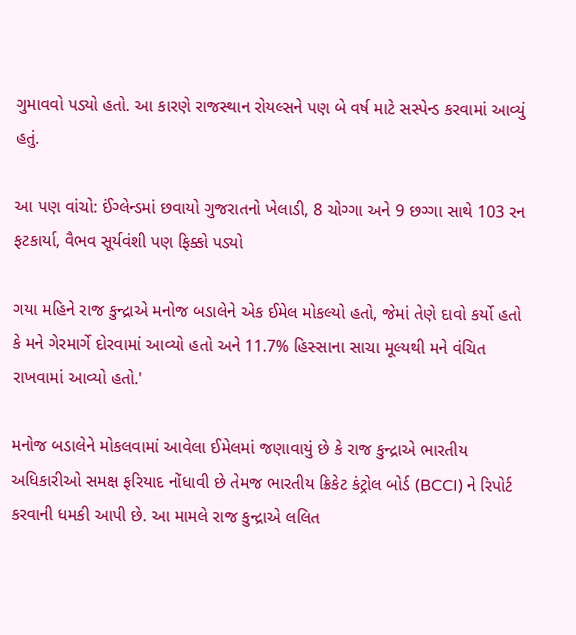ગુમાવવો પડ્યો હતો. આ કારણે રાજસ્થાન રોયલ્સને પણ બે વર્ષ માટે સસ્પેન્ડ કરવામાં આવ્યું હતું.

આ પણ વાંચો: ઈંગ્લેન્ડમાં છવાયો ગુજરાતનો ખેલાડી, 8 ચોગ્ગા અને 9 છગ્ગા સાથે 103 રન ફટકાર્યા, વૈભવ સૂર્યવંશી પણ ફિક્કો પડ્યો

ગયા મહિને રાજ કુન્દ્રાએ મનોજ બડાલેને એક ઈમેલ મોકલ્યો હતો, જેમાં તેણે દાવો કર્યો હતો કે મને ગેરમાર્ગે દોરવામાં આવ્યો હતો અને 11.7% હિસ્સાના સાચા મૂલ્યથી મને વંચિત રાખવામાં આવ્યો હતો.'

મનોજ બડાલેને મોકલવામાં આવેલા ઈમેલમાં જણાવાયું છે કે રાજ કુન્દ્રાએ ભારતીય અધિકારીઓ સમક્ષ ફરિયાદ નોંધાવી છે તેમજ ભારતીય ક્રિકેટ કંટ્રોલ બોર્ડ (BCCI) ને રિપોર્ટ કરવાની ધમકી આપી છે. આ મામલે રાજ કુન્દ્રાએ લલિત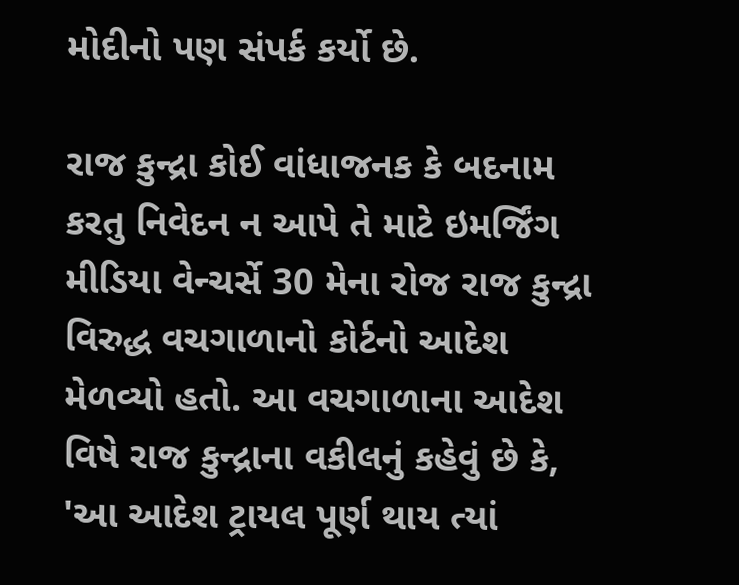મોદીનો પણ સંપર્ક કર્યો છે.

રાજ કુન્દ્રા કોઈ વાંધાજનક કે બદનામ કરતુ નિવેદન ન આપે તે માટે ઇમર્જિંગ મીડિયા વેન્ચર્સે 30 મેના રોજ રાજ કુન્દ્રા વિરુદ્ધ વચગાળાનો કોર્ટનો આદેશ મેળવ્યો હતો. આ વચગાળાના આદેશ વિષે રાજ કુન્દ્રાના વકીલનું કહેવું છે કે, 'આ આદેશ ટ્રાયલ પૂર્ણ થાય ત્યાં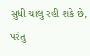સુધી ચાલુ રહી શકે છે, પરંતુ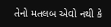તેનો મતલબ એવો નથી કે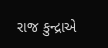રાજ કુન્દ્રાએ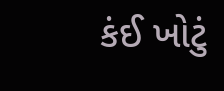કંઈ ખોટું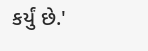કર્યું છે.'